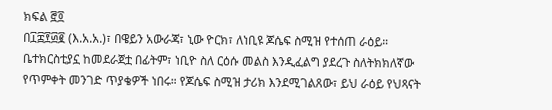ክፍል ፸፬
በ፲፰፻፴፪ (እ.አ.አ.)፣ በዌይን አውራጃ፣ ኒው ዮርክ፣ ለነቢዩ ጆሴፍ ስሚዝ የተሰጠ ራዕይ። ቤተክርስቲያኗ ከመደራጀቷ በፊትም፣ ነቢዮ ስለ ርዕሱ መልስ እንዲፈልግ ያደረጉ ስለትክክለኛው የጥምቀት መንገድ ጥያቄዎች ነበሩ። የጆሴፍ ስሚዝ ታሪክ እንደሚገልጸው፣ ይህ ራዕይ የህጻናት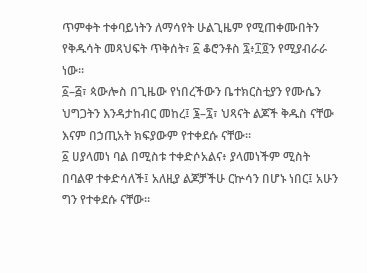ጥምቀት ተቀባይነትን ለማሳየት ሁልጊዜም የሚጠቀሙበትን የቅዱሳት መጻህፍት ጥቅሰት፣ ፩ ቆሮንቶስ ፯፥፲፬ን የሚያብራራ ነው።
፩–፭፣ ጳውሎስ በጊዜው የነበረችውን ቤተክርስቲያን የሙሴን ህግጋትን እንዳታከብር መከረ፤ ፮–፯፣ ህጻናት ልጆች ቅዱስ ናቸው እናም በኃጢአት ክፍያውም የተቀደሱ ናቸው።
፩ ሀያላመነ ባል በሚስቱ ተቀድሶአልና፥ ያላመነችም ሚስት በባልዋ ተቀድሳለች፤ አለዚያ ልጆቻችሁ ርኵሳን በሆኑ ነበር፤ አሁን ግን የተቀደሱ ናቸው።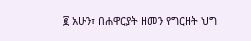፪ አሁን፣ በሐዋርያት ዘመን የግርዘት ህግ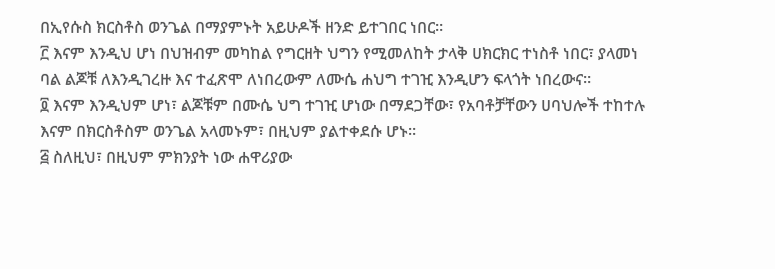በኢየሱስ ክርስቶስ ወንጌል በማያምኑት አይሁዶች ዘንድ ይተገበር ነበር።
፫ እናም እንዲህ ሆነ በህዝብም መካከል የግርዘት ህግን የሚመለከት ታላቅ ሀክርክር ተነስቶ ነበር፣ ያላመነ ባል ልጆቹ ለእንዲገረዙ እና ተፈጽሞ ለነበረውም ለሙሴ ሐህግ ተገዢ እንዲሆን ፍላጎት ነበረውና።
፬ እናም እንዲህም ሆነ፣ ልጆቹም በሙሴ ህግ ተገዢ ሆነው በማደጋቸው፣ የአባቶቻቸውን ሀባህሎች ተከተሉ እናም በክርስቶስም ወንጌል አላመኑም፣ በዚህም ያልተቀደሱ ሆኑ።
፭ ስለዚህ፣ በዚህም ምክንያት ነው ሐዋሪያው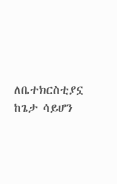ለቤተክርስቲያኗ ከጌታ ሳይሆን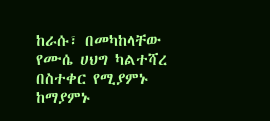ከራሱ፣ በመካከላቸው የሙሴ ሀህግ ካልተሻረ በስተቀር የሚያምኑ ከማያምኑ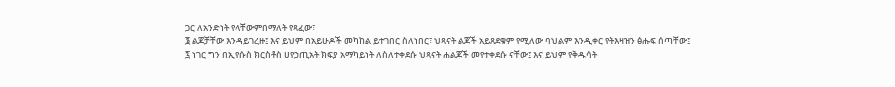ጋር ለአንድነት የላቸውምበማለት የጻፈው፣
፮ ልጆቻቸው እንዳይገረዙ፤ እና ይህም በአይሁዶች መካከል ይተገበር ስለነበር፣ ህጻናት ልጆች አይጸደቁም የሚለው ባህልም እንዲቀር የትእዛዝን ፅሑፍ ሰጣቸው፤
፯ ነገር ግን በኢየሱስ ክርስቶስ ሀየኃጢአት ክፍያ አማካይነት ለስለተቀደሱ ህጻናት ሐልጆች መየተቀደሱ ናቸው፤ እና ይህም የቅዱሳት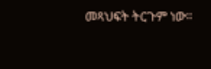መጻህፍት ትርጉም ነው።